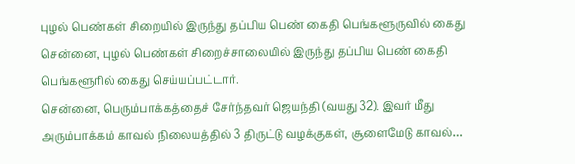புழல் பெண்கள் சிறையில் இருந்து தப்பிய பெண் கைதி பெங்களூருவில் கைது
சென்னை, புழல் பெண்கள் சிறைச்சாலையில் இருந்து தப்பிய பெண் கைதி பெங்களூரில் கைது செய்யப்பட்டார்.
சென்னை, பெரும்பாக்கத்தைச் சேர்ந்தவர் ஜெயந்தி (வயது 32). இவர் மீது அரும்பாக்கம் காவல் நிலையத்தில் 3 திருட்டு வழக்குகள், சூளைமேடு காவல்…